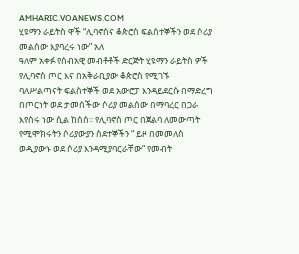AMHARIC.VOANEWS.COM
ሂዩማን ራይትስ ዋች “ሊባኖስና ቆጵሮስ ፍልሰተኞችን ወደ ሶሪያ መልሰው እያባረሩ ነው” አለ
ዓለም አቀፉ የሰብአዊ መብቶቶች ድርጅት ሂዩማን ራይትስ ዎች የሊባኖስ ጦር እና በአቅራቢያው ቆጵሮስ የሚገኙ ባለሥልጣናት ፍልስተኞች ወደ አውሮፓ እንዳይደርሱ በማድረግ በጦርነት ወደ ታመሰችው ሶሪያ መልሰው በማባረር በጋራ እየሰሩ ነው ሲል ከሰሰ፡፡ የሊባኖስ ጦር በጀልባ ለመውጣት የሚሞክሩትን ሶሪያውያን ስደተኞችን “ ይዞ በመመለስ ወዲያውኑ ወደ ሶሪያ እንዳሚያባርራቸው” የመብት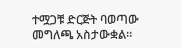ተሟጋቹ ድርጅት ባወጣው መግለጫ አስታውቋል።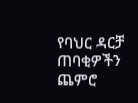የባህር ዳርቻ ጠባቂዎችን ጨምሮ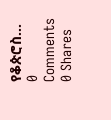የቆጵሮስ...
0 Comments 0 Shares